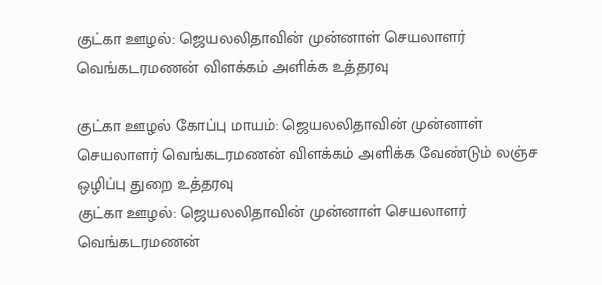குட்கா ஊழல்: ஜெயலலிதாவின் முன்னாள் செயலாளர் வெங்கடரமணன் விளக்கம் அளிக்க உத்தரவு

குட்கா ஊழல் கோப்பு மாயம்: ஜெயலலிதாவின் முன்னாள் செயலாளர் வெங்கடரமணன் விளக்கம் அளிக்க வேண்டும் லஞ்ச ஒழிப்பு துறை உத்தரவு
குட்கா ஊழல்: ஜெயலலிதாவின் முன்னாள் செயலாளர் வெங்கடரமணன்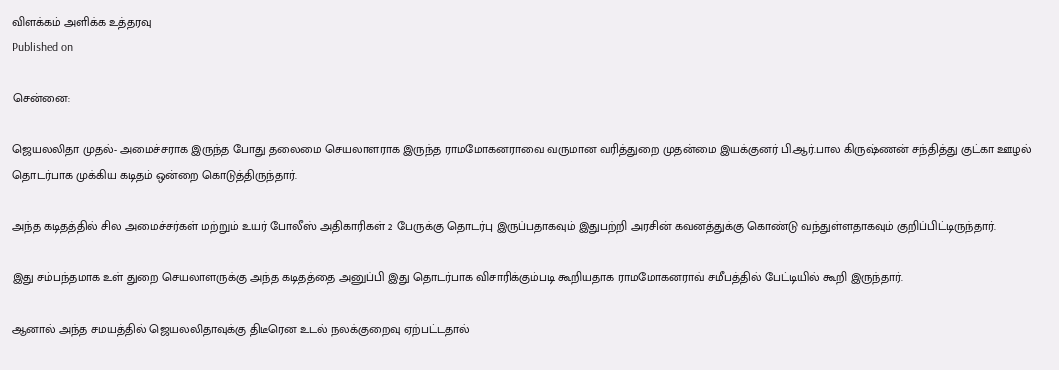விளக்கம் அளிக்க உத்தரவு
Published on

சென்னை:

ஜெயலலிதா முதல்- அமைச்சராக இருந்த போது தலைமை செயலாளராக இருந்த ராமமோகனராவை வருமான வரித்துறை முதன்மை இயக்குனர் பி.ஆர்.பால கிருஷ்ணன் சந்தித்து குட்கா ஊழல் தொடர்பாக முக்கிய கடிதம் ஒன்றை கொடுத்திருந்தார்.

அந்த கடிதத்தில் சில அமைச்சர்கள் மற்றும் உயர் போலீஸ் அதிகாரிகள் 2 பேருக்கு தொடர்பு இருப்பதாகவும் இதுபற்றி அரசின் கவனத்துக்கு கொண்டு வந்துள்ளதாகவும் குறிப்பிட்டிருந்தார்.

இது சம்பந்தமாக உள் துறை செயலாளருக்கு அந்த கடிதத்தை அனுப்பி இது தொடர்பாக விசாரிக்கும்படி கூறியதாக ராமமோகனராவ் சமீபத்தில் பேட்டியில் கூறி இருந்தார்.

ஆனால் அந்த சமயத்தில் ஜெயலலிதாவுக்கு திடீரென உடல் நலக்குறைவு ஏற்பட்டதால்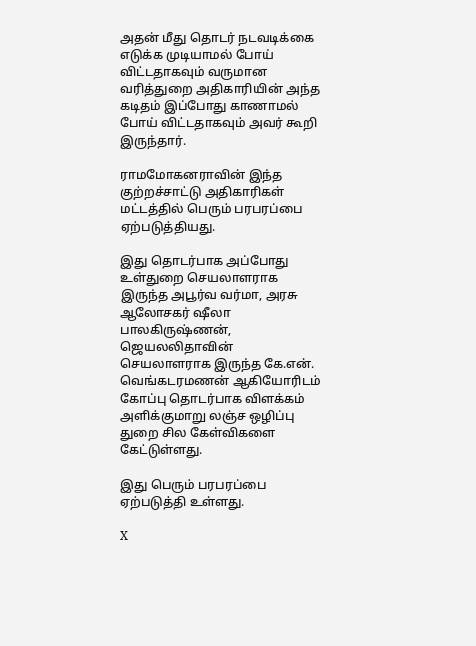அதன் மீது தொடர் நடவடிக்கை எடுக்க முடியாமல் போய் விட்டதாகவும் வருமான வரித்துறை அதிகாரியின் அந்த கடிதம் இப்போது காணாமல் போய் விட்டதாகவும் அவர் கூறி இருந்தார்.

ராமமோகனராவின் இந்த குற்றச்சாட்டு அதிகாரிகள் மட்டத்தில் பெரும் பரபரப்பை ஏற்படுத்தியது.

இது தொடர்பாக அப்போது உள்துறை செயலாளராக இருந்த அபூர்வ வர்மா, அரசு ஆலோசகர் ஷீலா பாலகிருஷ்ணன், ஜெயலலிதாவின் செயலாளராக இருந்த கே.என். வெங்கடரமணன் ஆகியோரிடம் கோப்பு தொடர்பாக விளக்கம் அளிக்குமாறு லஞ்ச ஒழிப்பு துறை சில கேள்விகளை கேட்டுள்ளது.

இது பெரும் பரபரப்பை ஏற்படுத்தி உள்ளது.

X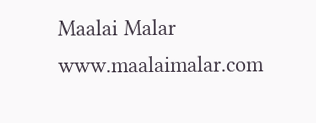Maalai Malar
www.maalaimalar.com